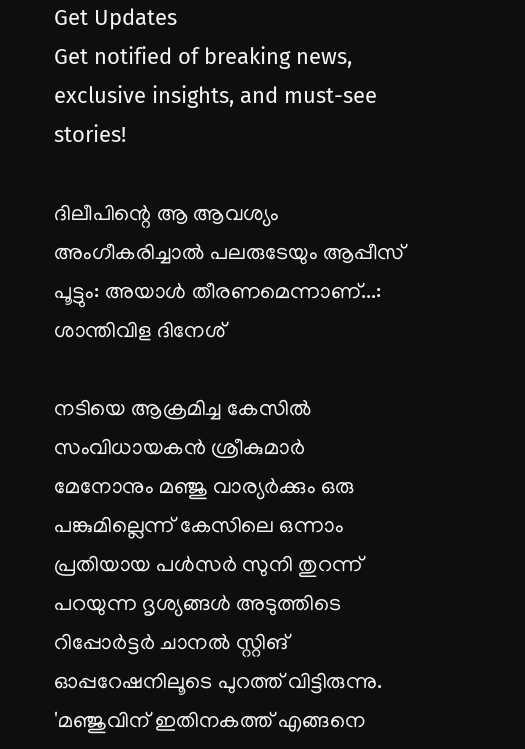Get Updates
Get notified of breaking news, exclusive insights, and must-see stories!

ദിലീപിന്റെ ആ ആവശ്യം അംഗീകരിച്ചാല്‍ പലരുടേയും ആപ്പീസ് പൂട്ടും: അയാള്‍ തീരണമെന്നാണ്...: ശാന്തിവിള ദിനേശ്

നടിയെ ആക്രമിച്ച കേസിൽ സംവിധായകൻ ശ്രീകുമാർ മേനോനും മഞ്ജു വാര്യർക്കും ഒരു പങ്കുമില്ലെന്ന് കേസിലെ ഒന്നാം പ്രതിയായ പള്‍സർ സുനി തുറന്ന് പറയുന്ന ദൃശ്യങ്ങള്‍ അടുത്തിടെ റിപ്പോർട്ടർ ചാനല്‍ സ്റ്റിങ് ഓപ്പറേഷനിലൂടെ പുറത്ത് വിട്ടിരുന്നു. 'മഞ്ജുവിന് ഇതിനകത്ത് എങ്ങനെ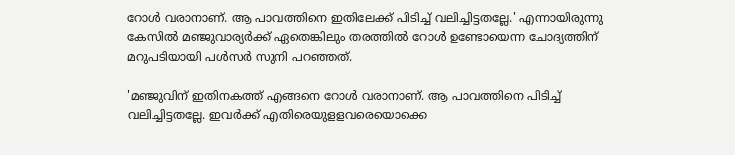റോള്‍ വരാനാണ്. ആ പാവത്തിനെ ഇതിലേക്ക് പിടിച്ച് വലിച്ചിട്ടതല്ലേ.' എന്നായിരുന്നു കേസില്‍ മഞ്ജുവാര്യർക്ക് ഏതെങ്കിലും തരത്തില്‍ റോള്‍ ഉണ്ടോയെന്ന ചോദ്യത്തിന് മറുപടിയായി പള്‍സർ സുനി പറഞ്ഞത്.

'മഞ്ജുവിന് ഇതിനകത്ത് എങ്ങനെ റോള്‍ വരാനാണ്. ആ പാവത്തിനെ പിടിച്ച് വലിച്ചിട്ടതല്ലേ. ഇവര്‍ക്ക് എതിരെയുളളവരെയൊക്കെ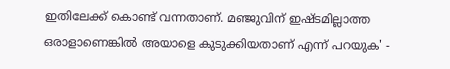ഇതിലേക്ക് കൊണ്ട് വന്നതാണ്. മഞ്ജുവിന് ഇഷ്ടമില്ലാത്ത ഒരാളാണെങ്കില്‍ അയാളെ കുടുക്കിയതാണ് എന്ന് പറയുക' -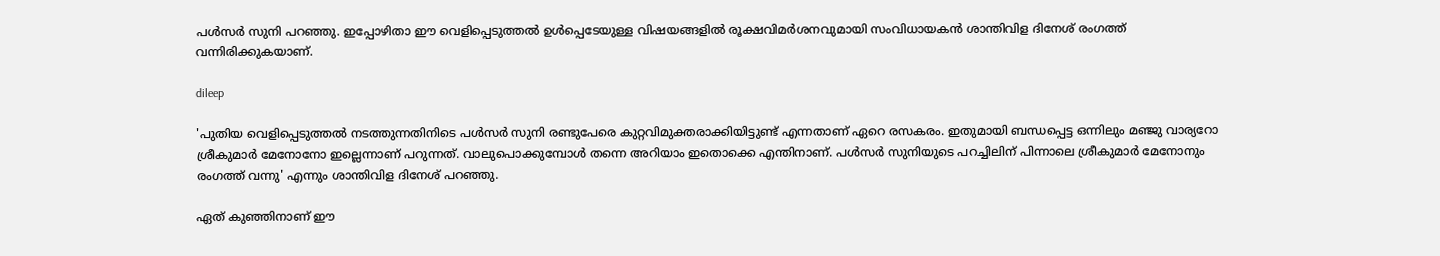പള്‍സർ സുനി പറഞ്ഞു. ഇപ്പോഴിതാ ഈ വെളിപ്പെടുത്തല്‍ ഉള്‍പ്പെടേയുള്ള വിഷയങ്ങളില്‍ രൂക്ഷവിമർശനവുമായി സംവിധായകന്‍ ശാന്തിവിള ദിനേശ് രംഗത്ത് വന്നിരിക്കുകയാണ്.

dileep

'പുതിയ വെളിപ്പെടുത്തല്‍ നടത്തുന്നതിനിടെ പള്‍സർ സുനി രണ്ടുപേരെ കുറ്റവിമുക്തരാക്കിയിട്ടുണ്ട് എന്നതാണ് ഏറെ രസകരം. ഇതുമായി ബന്ധപ്പെട്ട ഒന്നിലും മഞ്ജു വാര്യറോ ശ്രീകുമാർ മേനോനോ ഇല്ലെന്നാണ് പറുന്നത്. വാലുപൊക്കുമ്പോള്‍ തന്നെ അറിയാം ഇതൊക്കെ എന്തിനാണ്. പള്‍സർ സുനിയുടെ പറച്ചിലിന് പിന്നാലെ ശ്രീകുമാർ മേനോനും രംഗത്ത് വന്നു' എന്നും ശാന്തിവിള ദിനേശ് പറഞ്ഞു.

ഏത് കുഞ്ഞിനാണ് ഈ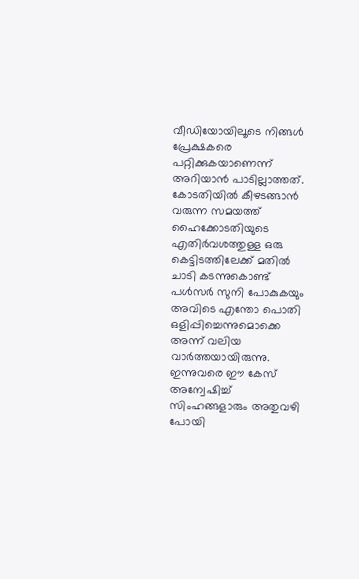വീഡിയോയിലൂടെ നിങ്ങള്‍ പ്രേക്ഷകരെ പറ്റിക്കുകയാണെന്ന് അറിയാന്‍ പാടില്ലാത്തത്. കോടതിയില്‍ കീഴടങ്ങാന്‍ വരുന്ന സമയത്ത് ഹൈക്കോടതിയുടെ എതിർവശത്തുള്ള ഒരു കെട്ടിടത്തിലേക്ക് മതില്‍ ചാടി കടന്നുകൊണ്ട് പള്‍സർ സുനി പോകുകയും അവിടെ എന്തോ പൊതി ഒളിപ്പിച്ചെന്നുമൊക്കെ അന്ന് വലിയ വാർത്തയായിരുന്നു. ഇന്നുവരെ ഈ കേസ് അന്വേഷിച്ച് സിംഹങ്ങളാരും അതുവഴി പോയി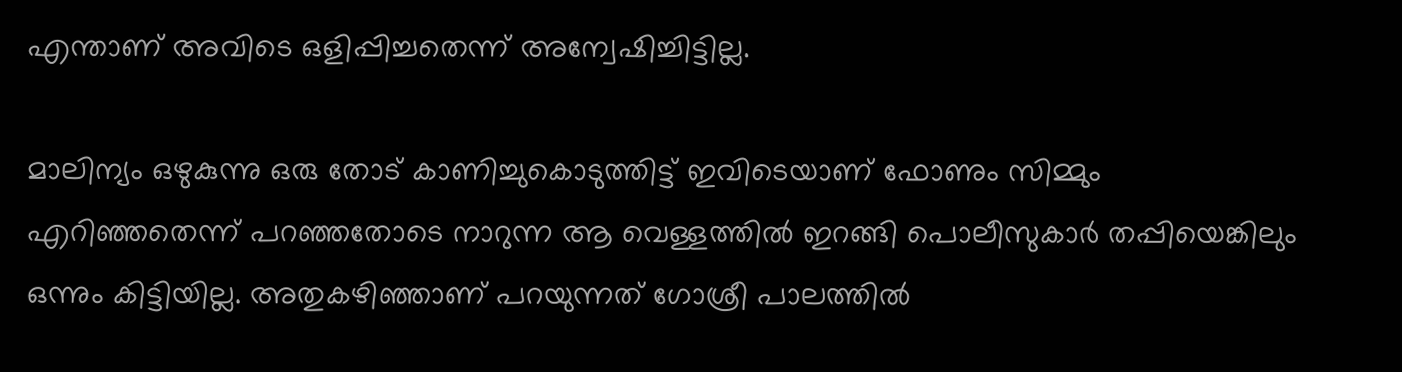എന്താണ് അവിടെ ഒളിപ്പിച്ചതെന്ന് അന്വേഷിച്ചിട്ടില്ല.

മാലിന്യം ഒഴുകുന്നു ഒരു തോട് കാണിച്ചുകൊടുത്തിട്ട് ഇവിടെയാണ് ഫോണും സിമ്മും എറിഞ്ഞതെന്ന് പറഞ്ഞതോടെ നാറുന്ന ആ വെള്ളത്തില്‍ ഇറങ്ങി പൊലീസുകാർ തപ്പിയെങ്കിലും ഒന്നും കിട്ടിയില്ല. അതുകഴിഞ്ഞാണ് പറയുന്നത് ഗോശ്രീ പാലത്തില്‍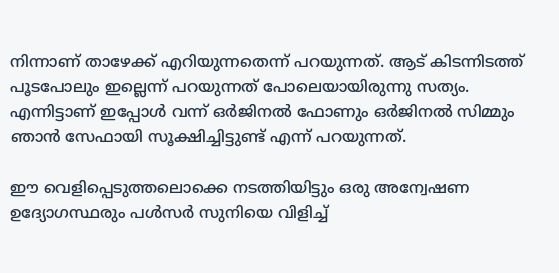നിന്നാണ് താഴേക്ക് എറിയുന്നതെന്ന് പറയുന്നത്. ആട് കിടന്നിടത്ത് പൂടപോലും ഇല്ലെന്ന് പറയുന്നത് പോലെയായിരുന്നു സത്യം. എന്നിട്ടാണ് ഇപ്പോള്‍ വന്ന് ഒർജിനല്‍ ഫോണും ഒർജിനല്‍ സിമ്മും ഞാന്‍ സേഫായി സൂക്ഷിച്ചിട്ടുണ്ട് എന്ന് പറയുന്നത്.

ഈ വെളിപ്പെടുത്തലൊക്കെ നടത്തിയിട്ടും ഒരു അന്വേഷണ ഉദ്യോഗസ്ഥരും പള്‍സർ സുനിയെ വിളിച്ച്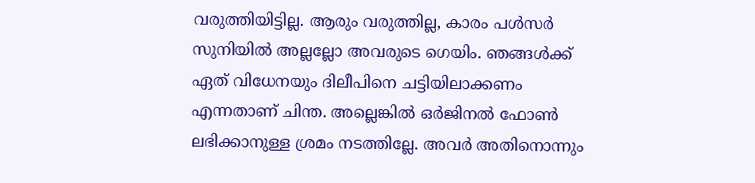വരുത്തിയിട്ടില്ല. ആരും വരുത്തില്ല, കാരം പള്‍സർ സുനിയില്‍ അല്ലല്ലോ അവരുടെ ഗെയിം. ഞങ്ങള്‍ക്ക് ഏത് വിധേനയും ദിലീപിനെ ചട്ടിയിലാക്കണം എന്നതാണ് ചിന്ത. അല്ലെങ്കില്‍ ഒർജിനല്‍ ഫോണ്‍ ലഭിക്കാനുള്ള ശ്രമം നടത്തില്ലേ. അവർ അതിനൊന്നും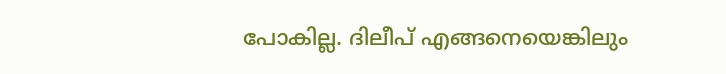പോകില്ല. ദിലീപ് എങ്ങനെയെങ്കിലും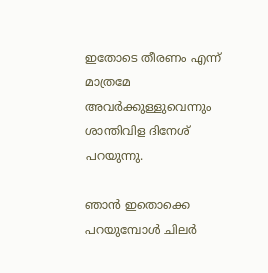ഇതോടെ തീരണം എന്ന് മാത്രമേ അവർക്കുള്ളുവെന്നും ശാന്തിവിള ദിനേശ് പറയുന്നു.

ഞാന്‍ ഇതൊക്കെ പറയുമ്പോള്‍ ചിലർ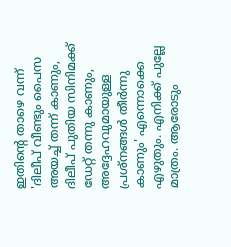ഇതിന്റെ താഴെ വന്ന് 'ദിലീപ് വീണ്ടും പൈസ അയച്ച് തന്ന് കാണും, ദിലീപ് പുതിയ സിനിമക്ക് ഡേറ്റ് തന്നു കാണും, അദ്ദേഹവുമായുള്ള പ്രശ്നങ്ങള്‍ തീർന്നു കാണും' എന്നൊക്കെ എഴുതും. എനിക്ക് പുല്ലേ മാത്രം. ആരോടും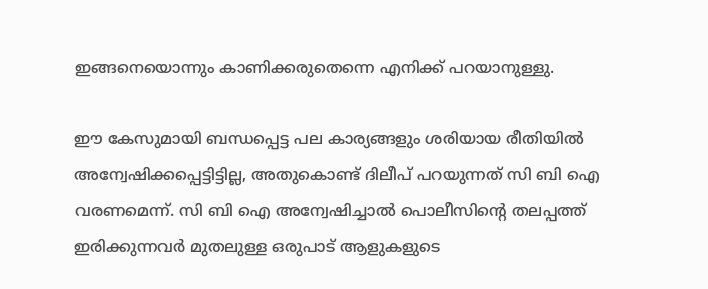ഇങ്ങനെയൊന്നും കാണിക്കരുതെന്നെ എനിക്ക് പറയാനുള്ളു.

ഈ കേസുമായി ബന്ധപ്പെട്ട പല കാര്യങ്ങളും ശരിയായ രീതിയില്‍ അന്വേഷിക്കപ്പെട്ടിട്ടില്ല, അതുകൊണ്ട് ദിലീപ് പറയുന്നത് സി ബി ഐ വരണമെന്ന്. സി ബി ഐ അന്വേഷിച്ചാല്‍ പൊലീസിന്റെ തലപ്പത്ത് ഇരിക്കുന്നവർ മുതലുള്ള ഒരുപാട് ആളുകളുടെ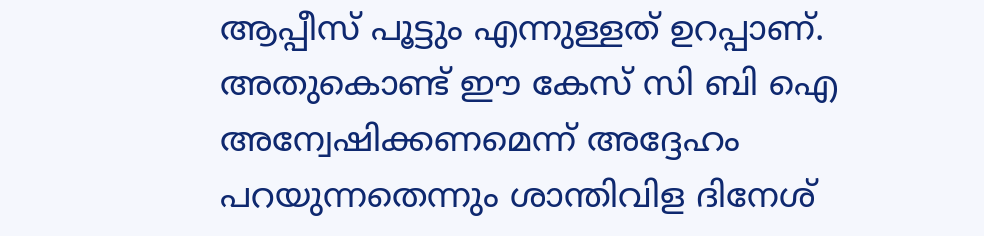ആപ്പീസ് പൂട്ടും എന്നുള്ളത് ഉറപ്പാണ്. അതുകൊണ്ട് ഈ കേസ് സി ബി ഐ അന്വേഷിക്കണമെന്ന് അദ്ദേഹം പറയുന്നതെന്നും ശാന്തിവിള ദിനേശ്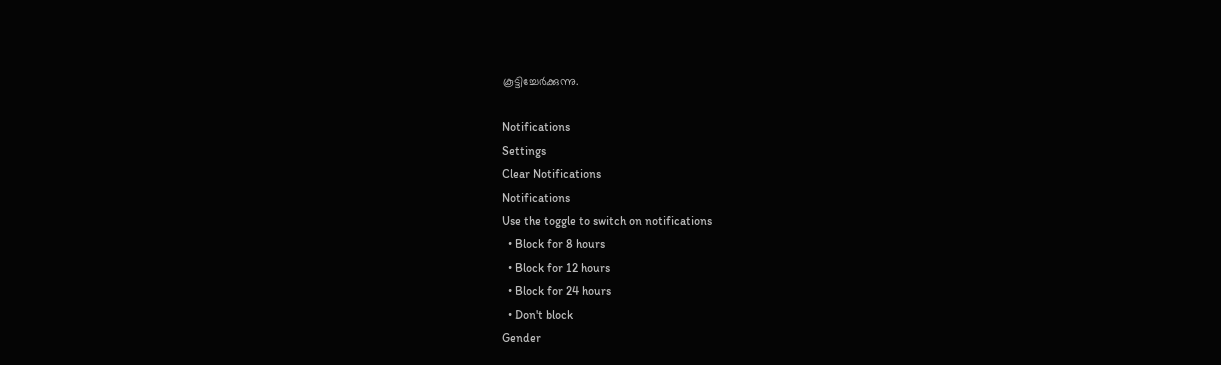കൂട്ടിച്ചേർക്കുന്നു.

Notifications
Settings
Clear Notifications
Notifications
Use the toggle to switch on notifications
  • Block for 8 hours
  • Block for 12 hours
  • Block for 24 hours
  • Don't block
Gender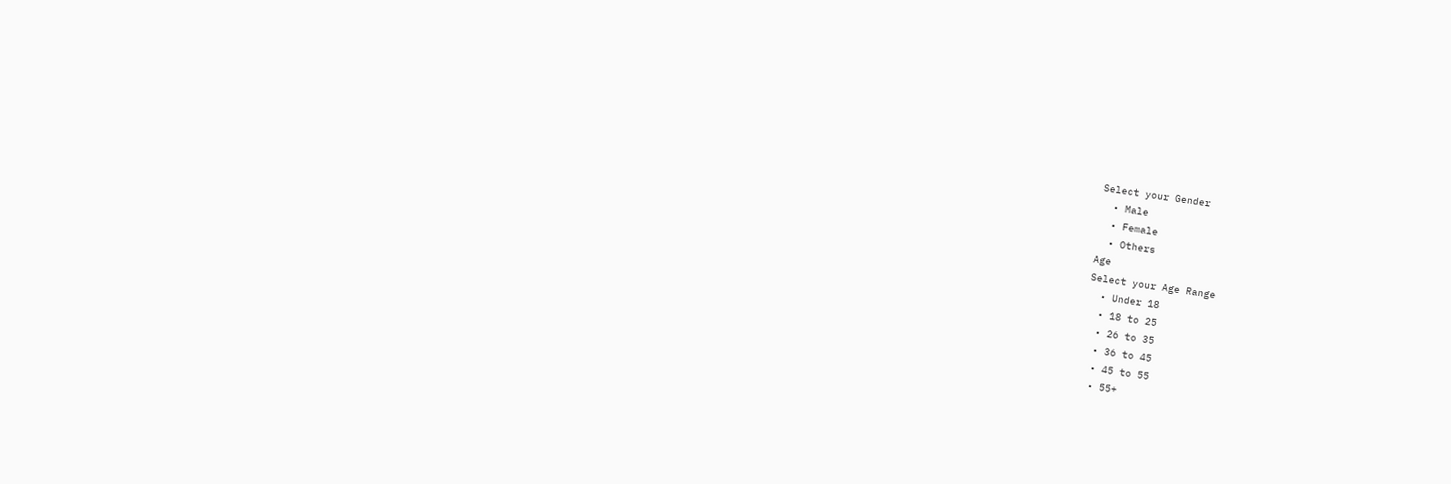Select your Gender
  • Male
  • Female
  • Others
Age
Select your Age Range
  • Under 18
  • 18 to 25
  • 26 to 35
  • 36 to 45
  • 45 to 55
  • 55+